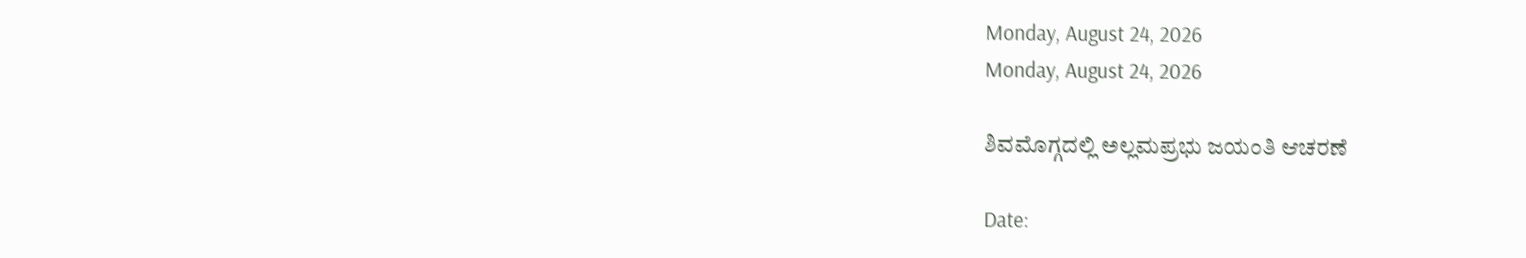Monday, August 24, 2026
Monday, August 24, 2026

ಶಿವಮೊಗ್ಗದಲ್ಲಿ ಅಲ್ಲಮಪ್ರಭು ಜಯಂತಿ ಆಚರಣೆ

Date: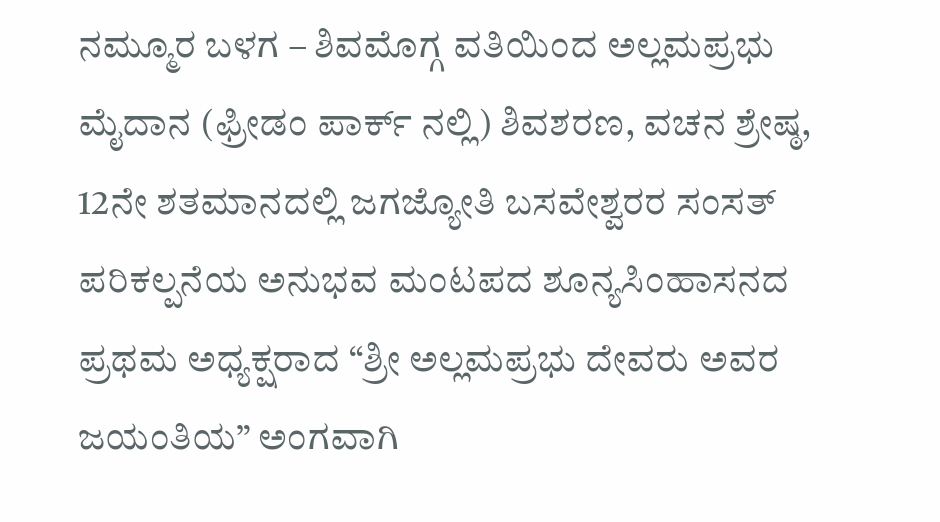ನಮ್ಮೂರ ಬಳಗ – ಶಿವಮೊಗ್ಗ ವತಿಯಿಂದ ಅಲ್ಲಮಪ್ರಭು ಮೈದಾನ (ಫ್ರೀಡಂ ಪಾರ್ಕ್ ನಲ್ಲಿ) ಶಿವಶರಣ, ವಚನ ಶ್ರೇಷ್ಠ, 12ನೇ ಶತಮಾನದಲ್ಲಿ ಜಗಜ್ಯೋತಿ ಬಸವೇಶ್ವರರ ಸಂಸತ್ ಪರಿಕಲ್ಪನೆಯ ಅನುಭವ ಮಂಟಪದ ಶೂನ್ಯಸಿಂಹಾಸನದ ಪ್ರಥಮ ಅಧ್ಯಕ್ಷರಾದ “ಶ್ರೀ ಅಲ್ಲಮಪ್ರಭು ದೇವರು ಅವರ ಜಯಂತಿಯ” ಅಂಗವಾಗಿ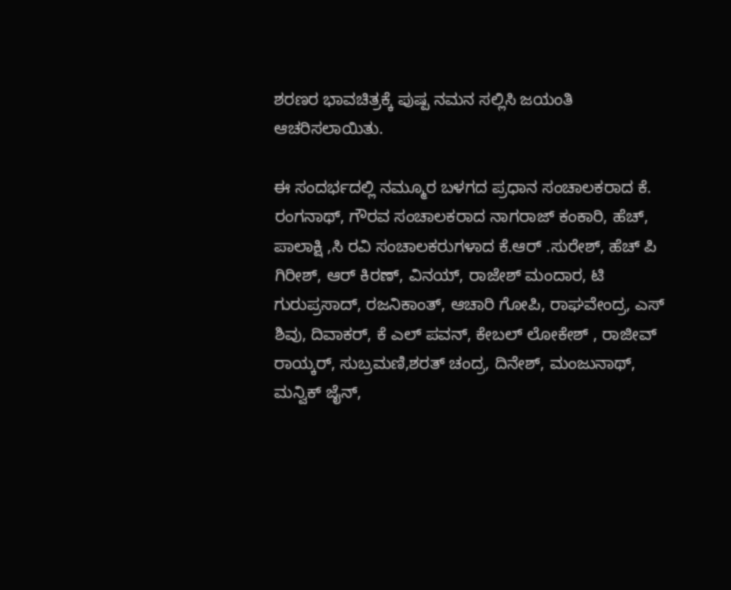ಶರಣರ ಭಾವಚಿತ್ರಕ್ಕೆ ಪುಷ್ಪ ನಮನ ಸಲ್ಲಿಸಿ ಜಯಂತಿ ಆಚರಿಸಲಾಯಿತು.

ಈ ಸಂದರ್ಭದಲ್ಲಿ ನಮ್ಮೂರ ಬಳಗದ ಪ್ರಧಾನ ಸಂಚಾಲಕರಾದ ಕೆ. ರಂಗನಾಥ್, ಗೌರವ ಸಂಚಾಲಕರಾದ ನಾಗರಾಜ್ ಕಂಕಾರಿ, ಹೆಚ್, ಪಾಲಾಕ್ಷಿ ,ಸಿ ರವಿ ಸಂಚಾಲಕರುಗಳಾದ ಕೆ.ಆರ್ .ಸುರೇಶ್, ಹೆಚ್ ಪಿ ಗಿರೀಶ್, ಆರ್ ಕಿರಣ್, ವಿನಯ್, ರಾಜೇಶ್ ಮಂದಾರ, ಟಿ ಗುರುಪ್ರಸಾದ್, ರಜನಿಕಾಂತ್, ಆಚಾರಿ ಗೋಪಿ, ರಾಘವೇಂದ್ರ, ಎಸ್ ಶಿವು, ದಿವಾಕರ್, ಕೆ ಎಲ್ ಪವನ್, ಕೇಬಲ್ ಲೋಕೇಶ್ , ರಾಜೀವ್ ರಾಯ್ಕರ್, ಸುಬ್ರಮಣಿ,ಶರತ್ ಚಂದ್ರ, ದಿನೇಶ್, ಮಂಜುನಾಥ್, ಮನ್ವಿಕ್ ಜೈನ್,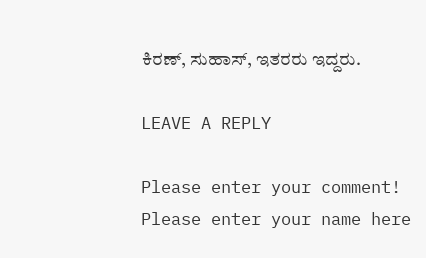ಕಿರಣ್, ಸುಹಾಸ್, ಇತರರು ಇದ್ದರು.

LEAVE A REPLY

Please enter your comment!
Please enter your name here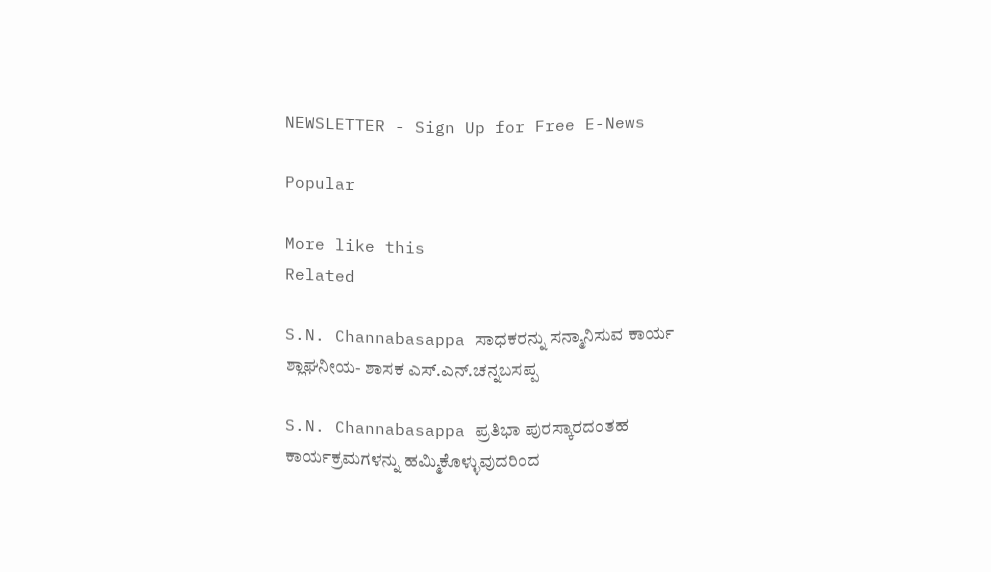NEWSLETTER - Sign Up for Free E-News

Popular

More like this
Related

S.N. Channabasappa ಸಾಧಕರನ್ನು ಸನ್ಮಾನಿಸುವ ಕಾರ್ಯ ಶ್ಲಾಘನೀಯ- ಶಾಸಕ ಎಸ್.ಎನ್.ಚನ್ನಬಸಪ್ಪ

S.N. Channabasappa ಪ್ರತಿಭಾ ಪುರಸ್ಕಾರದಂತಹ ಕಾರ್ಯಕ್ರಮಗಳನ್ನು ಹಮ್ಮಿಕೊಳ್ಳುವುದರಿಂದ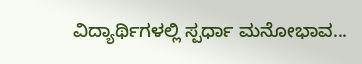ವಿದ್ಯಾರ್ಥಿಗಳಲ್ಲಿ ಸ್ಪರ್ಧಾ ಮನೋಭಾವ...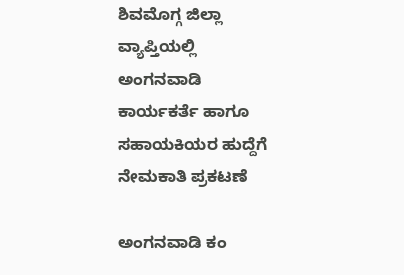ಶಿವಮೊಗ್ಗ ಜಿಲ್ಲಾ ವ್ಯಾಪ್ತಿಯಲ್ಲಿ ಅಂಗನವಾಡಿ ಕಾರ್ಯಕರ್ತೆ ಹಾಗೂ ಸಹಾಯಕಿಯರ ಹುದ್ದೆಗೆ ನೇಮಕಾತಿ ಪ್ರಕಟಣೆ

ಅಂಗನವಾಡಿ ಕಂ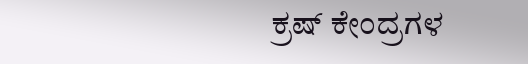ಕ್ರಷ್ ಕೇಂದ್ರಗಳ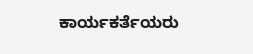ಕಾರ್ಯಕರ್ತೆಯರು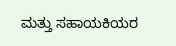ಮತ್ತು ಸಹಾಯಕಿಯರ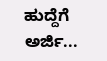ಹುದ್ದೆಗೆ ಅರ್ಜಿ...